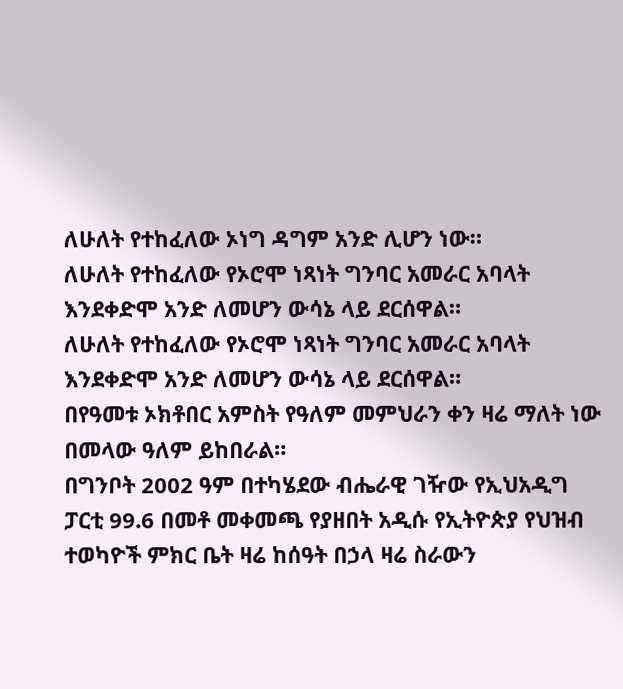ለሁለት የተከፈለው ኦነግ ዳግም አንድ ሊሆን ነው።
ለሁለት የተከፈለው የኦሮሞ ነጻነት ግንባር አመራር አባላት እንደቀድሞ አንድ ለመሆን ውሳኔ ላይ ደርሰዋል።
ለሁለት የተከፈለው የኦሮሞ ነጻነት ግንባር አመራር አባላት እንደቀድሞ አንድ ለመሆን ውሳኔ ላይ ደርሰዋል።
በየዓመቱ ኦክቶበር አምስት የዓለም መምህራን ቀን ዛሬ ማለት ነው በመላው ዓለም ይከበራል።
በግንቦት 2002 ዓም በተካሄደው ብሔራዊ ገዥው የኢህአዲግ ፓርቲ 99.6 በመቶ መቀመጫ የያዘበት አዲሱ የኢትዮጵያ የህዝብ ተወካዮች ምክር ቤት ዛሬ ከሰዓት በኃላ ዛሬ ስራውን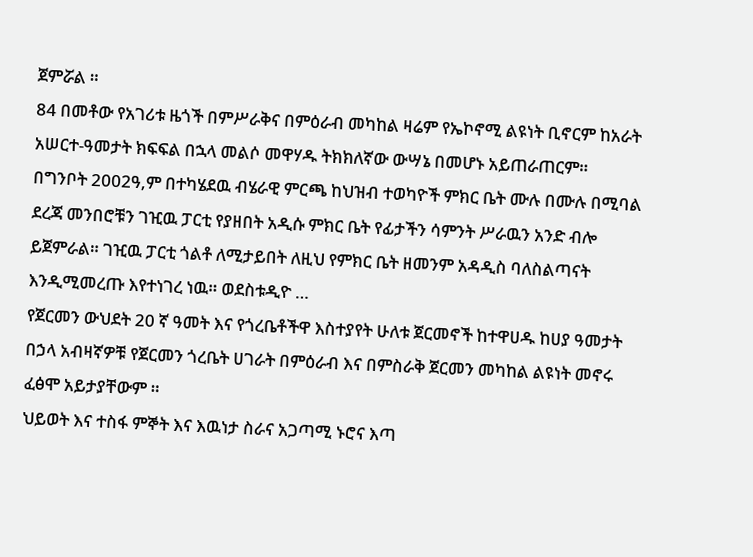ጀምሯል ።
84 በመቶው የአገሪቱ ዜጎች በምሥራቅና በምዕራብ መካከል ዛሬም የኤኮኖሚ ልዩነት ቢኖርም ከአራት አሠርተ-ዓመታት ክፍፍል በኋላ መልሶ መዋሃዱ ትክክለኛው ውሣኔ በመሆኑ አይጠራጠርም።
በግንቦት 2002ዓ,ም በተካሄደዉ ብሄራዊ ምርጫ ከህዝብ ተወካዮች ምክር ቤት ሙሉ በሙሉ በሚባል ደረጃ መንበሮቹን ገዢዉ ፓርቲ የያዘበት አዲሱ ምክር ቤት የፊታችን ሳምንት ሥራዉን አንድ ብሎ ይጀምራል። ገዢዉ ፓርቲ ጎልቶ ለሚታይበት ለዚህ የምክር ቤት ዘመንም አዳዲስ ባለስልጣናት እንዲሚመረጡ እየተነገረ ነዉ። ወደስቱዲዮ …
የጀርመን ውህደት 20 ኛ ዓመት እና የጎረቤቶችዋ እስተያየት ሁለቱ ጀርመኖች ከተዋሀዱ ከሀያ ዓመታት በኃላ አብዛኛዎቹ የጀርመን ጎረቤት ሀገራት በምዕራብ እና በምስራቅ ጀርመን መካከል ልዩነት መኖሩ ፈፅሞ አይታያቸውም ።
ህይወት እና ተስፋ ምኞት እና እዉነታ ስራና አጋጣሚ ኑሮና እጣ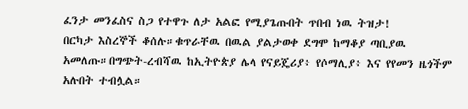ፈንታ መንፈስና ስጋ የተዋጉ ለታ አልፎ የሚያጌጡበት ጥበብ ነዉ ትዝታ!
በርካታ እስረኞች ቆሰሉ።ቁጥራቸዉ በዉል ያልታወቀ ደግሞ ከማቆያ ጣቢያዉ አመለጡ።በግጭት-ረብሻዉ ከኢትዮጵያ ሌላ የናይጄሪያ፥ የሶማሊያ፥ እና የየመን ዜጎችም አሉበት ተብሏል።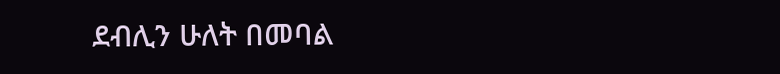ደብሊን ሁለት በመባል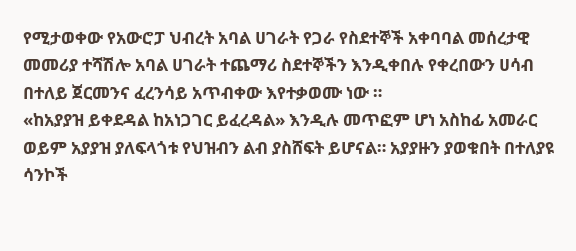የሚታወቀው የአውሮፓ ህብረት አባል ሀገራት የጋራ የስደተኞች አቀባባል መሰረታዊ መመሪያ ተሻሽሎ አባል ሀገራት ተጨማሪ ስደተኞችን እንዲቀበሉ የቀረበውን ሀሳብ በተለይ ጀርመንና ፈረንሳይ አጥብቀው እየተቃወሙ ነው ።
«ከአያያዝ ይቀደዳል ከአነጋገር ይፈረዳል» እንዲሉ መጥፎም ሆነ አስከፊ አመራር ወይም አያያዝ ያለፍላጎቱ የህዝብን ልብ ያስሸፍት ይሆናል። አያያዙን ያወቁበት በተለያዩ ሳንኮች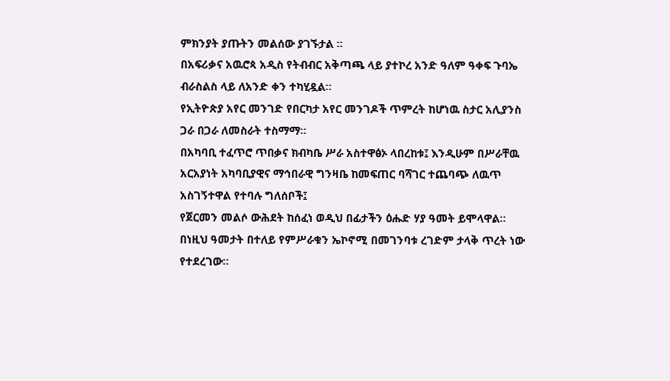ምክንያት ያጡትን መልሰው ያገኙታል ።
በአፍሪቃና አዉሮጳ አዲስ የትብብር አቅጣጫ ላይ ያተኮረ አንድ ዓለም ዓቀፍ ጉባኤ ብራስልስ ላይ ለአንድ ቀን ተካሂዷል።
የኢትዮጵያ አየር መንገድ የበርካታ አየር መንገዶች ጥምረት ከሆነዉ ስታር አሊያንስ ጋራ በጋራ ለመስራት ተስማማ።
በአካባቢ ተፈጥሮ ጥበቃና ክብካቤ ሥራ አስተዋፅኦ ላበረከቱ፤ እንዲሁም በሥራቸዉ አርአያነት አካባቢያዊና ማኅበራዊ ግንዛቤ ከመፍጠር ባሻገር ተጨባጭ ለዉጥ አስገኝተዋል የተባሉ ግለሰቦች፤
የጀርመን መልሶ ውሕደት ከሰፈነ ወዲህ በፊታችን ዕሑድ ሃያ ዓመት ይሞላዋል። በነዚህ ዓመታት በተለይ የምሥራቁን ኤኮኖሚ በመገንባቱ ረገድም ታላቅ ጥረት ነው የተደረገው።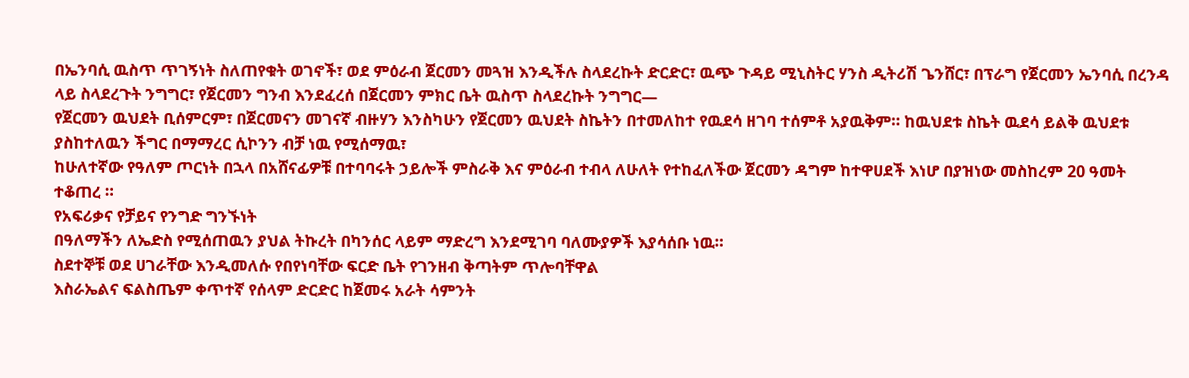በኤንባሲ ዉስጥ ጥገኝነት ስለጠየቁት ወገኖች፣ ወደ ምዕራብ ጀርመን መጓዝ እንዲችሉ ስላደረኩት ድርድር፣ ዉጭ ጉዳይ ሚኒስትር ሃንስ ዲትሪሽ ጌንሸር፣ በፕራግ የጀርመን ኤንባሲ በረንዳ ላይ ስላደረጉት ንግግር፣ የጀርመን ግንብ እንደፈረሰ በጀርመን ምክር ቤት ዉስጥ ስላደረኩት ንግግር—
የጀርመን ዉህደት ቢሰምርም፣ በጀርመናን መገናኛ ብዙሃን እንስካሁን የጀርመን ዉህደት ስኬትን በተመለከተ የዉደሳ ዘገባ ተሰምቶ አያዉቅም። ከዉህደቱ ስኬት ዉደሳ ይልቅ ዉህደቱ ያስከተለዉን ችግር በማማረር ሲኮንን ብቻ ነዉ የሚሰማዉ፣
ከሁለተኛው የዓለም ጦርነት በኋላ በአሸናፊዎቹ በተባባሩት ኃይሎች ምስራቅ እና ምዕራብ ተብላ ለሁለት የተከፈለችው ጀርመን ዳግም ከተዋሀደች እነሆ በያዝነው መስከረም 20 ዓመት ተቆጠረ ።
የአፍሪቃና የቻይና የንግድ ግንኙነት
በዓለማችን ለኤድስ የሚሰጠዉን ያህል ትኩረት በካንሰር ላይም ማድረግ እንደሚገባ ባለሙያዎች እያሳሰቡ ነዉ።
ስደተኞቹ ወደ ሀገራቸው እንዲመለሱ የበየነባቸው ፍርድ ቤት የገንዘብ ቅጣትም ጥሎባቸዋል
እስራኤልና ፍልስጤም ቀጥተኛ የሰላም ድርድር ከጀመሩ አራት ሳምንት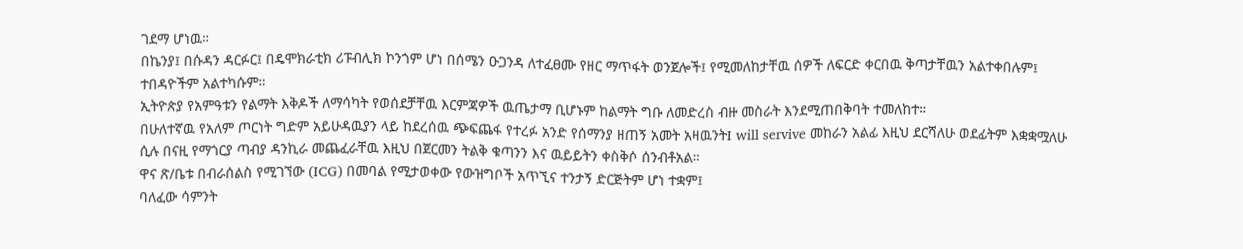ገደማ ሆነዉ።
በኬንያ፤ በሱዳን ዳርፉር፤ በዴሞክራቲክ ሪፑብሊክ ኮንጎም ሆነ በሰሜን ዑጋንዳ ለተፈፀሙ የዘር ማጥፋት ወንጀሎች፤ የሚመለከታቸዉ ሰዎች ለፍርድ ቀርበዉ ቅጣታቸዉን አልተቀበሉም፤ ተበዳዮችም አልተካሱም።
ኢትዮጵያ የአምዓቱን የልማት እቅዶች ለማሳካት የወሰደቻቸዉ እርምጃዎች ዉጤታማ ቢሆኑም ከልማት ግቡ ለመድረስ ብዙ መስራት እንደሚጠበቅባት ተመለከተ።
በሁለተኛዉ የአለም ጦርነት ግድም አይሁዳዉያን ላይ ከደረሰዉ ጭፍጨፋ የተረፉ አንድ የሰማንያ ዘጠኝ አመት አዛዉንትI will servive መከራን አልፊ እዚህ ደርሻለሁ ወደፊትም እቋቋሟለሁ ሲሉ በናዚ የማጎርያ ጣብያ ዳንኪራ መጨፈራቸዉ እዚህ በጀርመን ትልቅ ቁጣንን እና ዉይይትን ቀስቅሶ ሰንብቶአል።
ዋና ጽ/ቤቱ በብራሰልስ የሚገኘው (ICG) በመባል የሚታወቀው የውዝግቦች አጥኚና ተንታኝ ድርጅትም ሆነ ተቋም፤
ባለፈው ሳምንት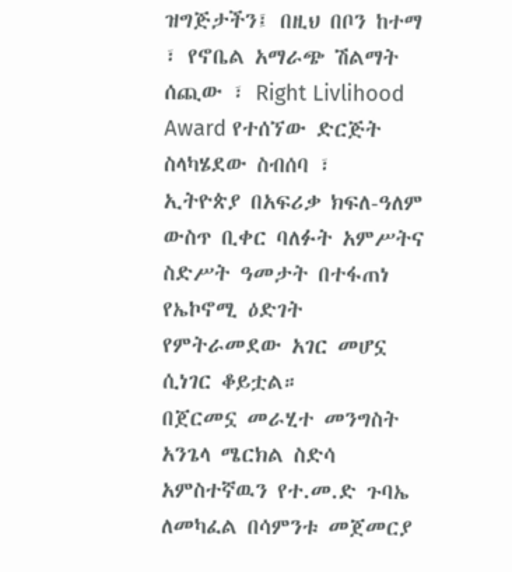ዝግጅታችን፤ በዚህ በቦን ከተማ ፣ የኖቤል አማራጭ ሽልማት ሰጪው ፣ Right Livlihood Award የተሰኘው ድርጅት ስላካሄደው ስብሰባ ፣
ኢትዮጵያ በአፍሪቃ ክፍለ-ዓለም ውስጥ ቢቀር ባለፉት አምሥትና ስድሥት ዓመታት በተፋጠነ የኤኮኖሚ ዕድገት የምትራመደው አገር መሆኗ ሲነገር ቆይቷል።
በጀርመኗ መራሂተ መንግስት አንጌላ ሜርክል ስድሳ አምስተኛዉን የተ.መ.ድ ጉባኤ ለመካፈል በሳምንቱ መጀመርያ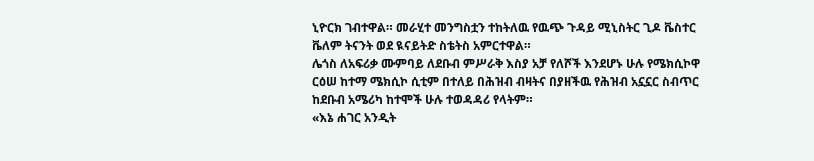ኒዮርክ ገብተዋል። መራሂተ መንግስቷን ተከትለዉ የዉጭ ጉዳይ ሚኒስትር ጊዶ ቬስተር ቬለም ትናንት ወደ ዪናይትድ ስቴትስ አምርተዋል።
ሌጎስ ለአፍሪቃ ሙምባይ ለደቡብ ምሥራቅ እስያ አቻ የለሾች እንደሆኑ ሁሉ የሜክሲኮዋ ርዕሠ ከተማ ሜክሲኮ ሲቲም በተለይ በሕዝብ ብዛትና በያዘችዉ የሕዝብ አኗኗር ስብጥር ከደቡብ አሜሪካ ከተሞች ሁሉ ተወዳዳሪ የላትም።
«እኔ ሐገር አንዲት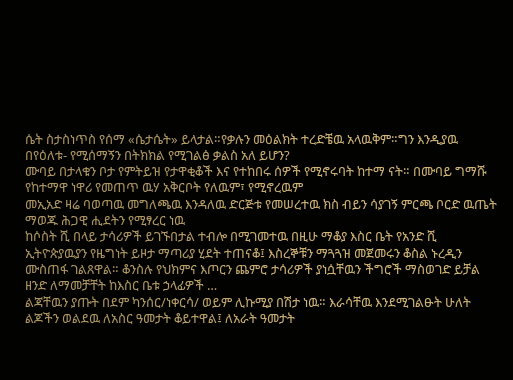ሴት ስታስነጥስ የሰማ «ሴታሴት» ይላታል።የቃሉን መዕልክት ተረድቼዉ አላዉቅም።ግን እንዲያዉ በየዕለቱ- የሚሰማኝን በትክክል የሚገልፅ ቃልስ አለ ይሆን?
ሙባይ በታላቁን ቦታ የምትይዝ የታዋቂቆች እና የተከበሩ ሰዎች የሚኖሩባት ከተማ ናት። በሙባይ ግማሹ የከተማዋ ነዋሪ የመጠጥ ዉሃ አቅርቦት የለዉም፣ የሚኖረዉም
መኢአድ ዛሬ ባወጣዉ መግለጫዉ እንዳለዉ ድርጅቱ የመሠረተዉ ክስ ብይን ሳያገኝ ምርጫ ቦርድ ዉጤት ማወጁ ሕጋዊ ሒደትን የሚፃረር ነዉ
ከሶስት ሺ በላይ ታሳሪዎች ይገኙበታል ተብሎ በሚገመተዉ በዚሁ ማቆያ እስር ቤት የአንድ ሺ ኢትዮጵያዉያን የዜግነት ይዞታ ማጣሪያ ሂደት ተጠናቆ፤ እስረኞቹን ማጓጓዝ መጀመሩን ቆስል ኑረዲን ሙስጠፋ ገልጸዋል። ቆንስሉ የህክምና እጦርን ጨምሮ ታሳሪዎች ያነሷቸዉን ችግሮች ማስወገድ ይቻል ዘንድ ለማመቻቸት ከእስር ቤቱ ኃላፊዎች …
ልጃቸዉን ያጡት በደም ካንሰር/ነቀርሳ/ ወይም ሊኩሚያ በሽታ ነዉ። እራሳቸዉ እንደሚገልፁት ሁለት ልጆችን ወልደዉ ለአስር ዓመታት ቆይተዋል፤ ለአራት ዓመታት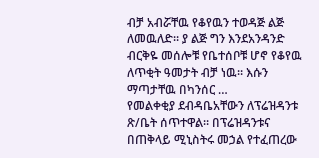ብቻ አብሯቸዉ የቆየዉን ተወዳጅ ልጅ ለመዉለድ። ያ ልጅ ግን እንደአንዳንድ ብርቅዬ መሰሎቹ የቤተሰቦቹ ሆኖ የቆየዉ ለጥቂት ዓመታት ብቻ ነዉ። እሱን ማጣታቸዉ በካንሰር …
የመልቀቂያ ደብዳቤአቸውን ለፕሬዝዳንቱ ጽ/ቤት ሰጥተዋል። በፕሬዝዳንቱና በጠቅላይ ሚኒስትሩ መኃል የተፈጠረው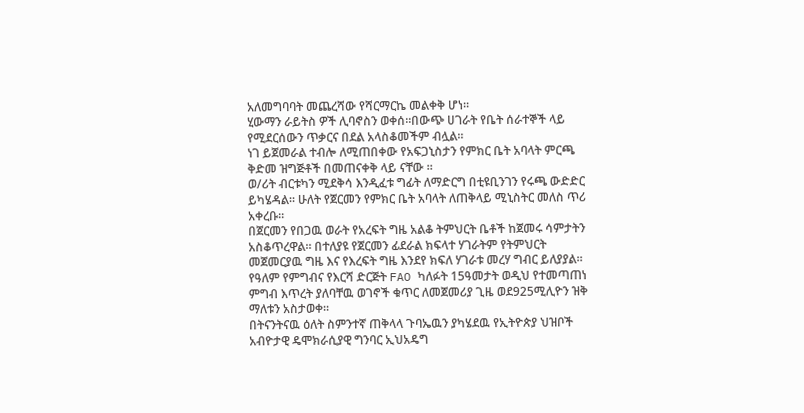አለመግባባት መጨረሻው የሻርማርኬ መልቀቅ ሆነ።
ሂውማን ራይትስ ዎች ሊባኖስን ወቀሰ።በውጭ ሀገራት የቤት ሰራተኞች ላይ የሚደርሰውን ጥቃርና በደል አላስቆመችም ብሏል።
ነገ ይጀመራል ተብሎ ለሚጠበቀው የአፍጋኒስታን የምክር ቤት አባላት ምርጫ ቅድመ ዝግጅቶች በመጠናቀቅ ላይ ናቸው ።
ወ/ሪት ብርቱካን ሚደቅሳ እንዲፈቱ ግፊት ለማድርግ በቲዩቢንገን የሩጫ ውድድር ይካሄዳል። ሁለት የጀርመን የምክር ቤት አባላት ለጠቅላይ ሚኒስትር መለስ ጥሪ አቀረቡ።
በጀርመን የበጋዉ ወራት የአረፍት ግዜ አልቆ ትምህርት ቤቶች ከጀመሩ ሳምታትን አስቆጥረዋል። በተለያዩ የጀርመን ፊደራል ክፍላተ ሃገራትም የትምህርት መጀመርያዉ ግዜ እና የእረፍት ግዜ እንደየ ክፍለ ሃገራቱ መረሃ ግብር ይለያያል።
የዓለም የምግብና የእርሻ ድርጅት FAO ካለፉት 15ዓመታት ወዲህ የተመጣጠነ ምግብ እጥረት ያለባቸዉ ወገኖች ቁጥር ለመጀመሪያ ጊዜ ወደ925ሚሊዮን ዝቅ ማለቱን አስታወቀ።
በትናንትናዉ ዕለት ስምንተኛ ጠቅላላ ጉባኤዉን ያካሄደዉ የኢትዮጵያ ህዝቦች አብዮታዊ ዴሞክራሲያዊ ግንባር ኢህአዴግ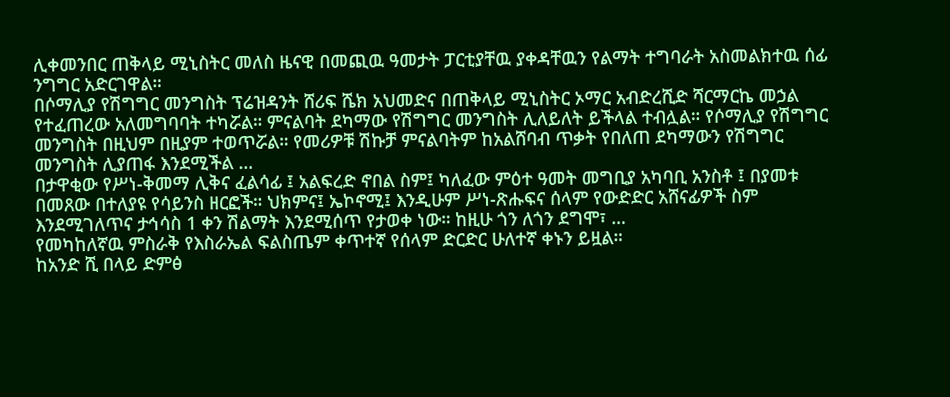ሊቀመንበር ጠቅላይ ሚኒስትር መለስ ዜናዊ በመጪዉ ዓመታት ፓርቲያቸዉ ያቀዳቸዉን የልማት ተግባራት አስመልክተዉ ሰፊ ንግግር አድርገዋል።
በሶማሊያ የሽግግር መንግስት ፕሬዝዳንት ሸሪፍ ሼክ አህመድና በጠቅላይ ሚኒስትር ኦማር አብድረሺድ ሻርማርኬ መኃል የተፈጠረው አለመግባባት ተካሯል። ምናልባት ደካማው የሽግግር መንግስት ሊለይለት ይችላል ተብሏል። የሶማሊያ የሽግግር መንግስት በዚህም በዚያም ተወጥሯል። የመሪዎቹ ሽኩቻ ምናልባትም ከአልሸባብ ጥቃት የበለጠ ደካማውን የሽግግር መንግስት ሊያጠፋ እንደሚችል …
በታዋቂው የሥነ-ቅመማ ሊቅና ፈልሳፊ ፤ አልፍረድ ኖበል ስም፤ ካለፈው ምዕተ ዓመት መግቢያ አካባቢ አንስቶ ፤ በያመቱ በመጸው በተለያዩ የሳይንስ ዘርፎች። ህክምና፤ ኤኮኖሚ፤ እንዲሁም ሥነ-ጽሑፍና ሰላም የውድድር አሸናፊዎች ስም እንደሚገለጥና ታኅሳስ 1 ቀን ሽልማት እንደሚሰጥ የታወቀ ነው። ከዚሁ ጎን ለጎን ደግሞ፣ …
የመካከለኛዉ ምስራቅ የእስራኤል ፍልስጤም ቀጥተኛ የሰላም ድርድር ሁለተኛ ቀኑን ይዟል።
ከአንድ ሺ በላይ ድምፅ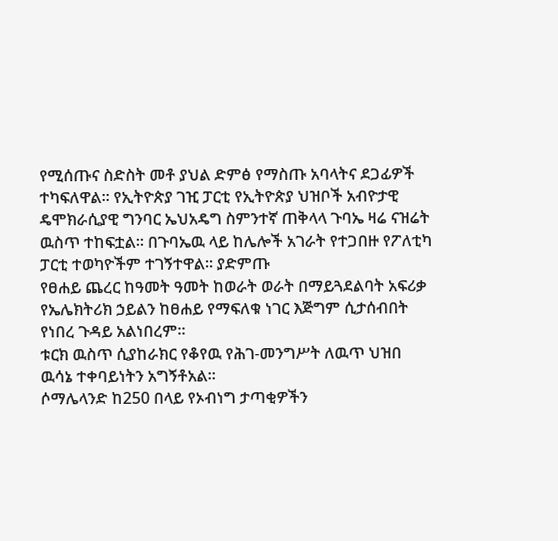የሚሰጡና ስድስት መቶ ያህል ድምፅ የማስጡ አባላትና ደጋፊዎች ተካፍለዋል። የኢትዮጵያ ገዢ ፓርቲ የኢትዮጵያ ህዝቦች አብዮታዊ ዴሞክራሲያዊ ግንባር ኤህአዴግ ስምንተኛ ጠቅላላ ጉባኤ ዛሬ ናዝሬት ዉስጥ ተከፍቷል። በጉባኤዉ ላይ ከሌሎች አገራት የተጋበዙ የፖለቲካ ፓርቲ ተወካዮችም ተገኝተዋል። ያድምጡ
የፀሐይ ጨረር ከዓመት ዓመት ከወራት ወራት በማይጓደልባት አፍሪቃ የኤሌክትሪክ ኃይልን ከፀሐይ የማፍለቁ ነገር እጅግም ሲታሰብበት የነበረ ጉዳይ አልነበረም።
ቱርክ ዉስጥ ሲያከራክር የቆየዉ የሕገ-መንግሥት ለዉጥ ህዝበ ዉሳኔ ተቀባይነትን አግኝቶአል።
ሶማሌላንድ ከ250 በላይ የኦብነግ ታጣቂዎችን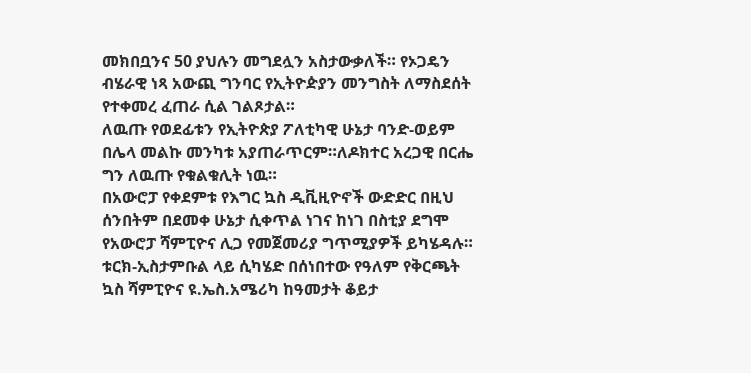መክበቧንና 50 ያህሉን መግደሏን አስታውቃለች። የኦጋዴን ብሄራዊ ነጻ አውጪ ግንባር የኢትዮዽያን መንግስት ለማስደሰት የተቀመረ ፈጠራ ሲል ገልጾታል።
ለዉጡ የወደፊቱን የኢትዮጵያ ፖለቲካዊ ሁኔታ ባንድ-ወይም በሌላ መልኩ መንካቱ አያጠራጥርም።ለዶክተር አረጋዊ በርሔ ግን ለዉጡ የቁልቁሊት ነዉ።
በአውሮፓ የቀደምቱ የእግር ኳስ ዲቪዚዮኖች ውድድር በዚህ ሰንበትም በደመቀ ሁኔታ ሲቀጥል ነገና ከነገ በስቲያ ደግሞ የአውሮፓ ሻምፒዮና ሊጋ የመጀመሪያ ግጥሚያዎች ይካሄዳሉ። ቱርክ-ኢስታምቡል ላይ ሲካሄድ በሰነበተው የዓለም የቅርጫት ኳስ ሻምፒዮና ዩ.ኤስ.አሜሪካ ከዓመታት ቆይታ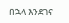በኋላ እንደገና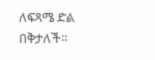ለፍጻሜ ድል በቅታለች።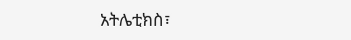አትሌቲክስ፣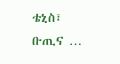ቴኒስ፣ ቡጢና …